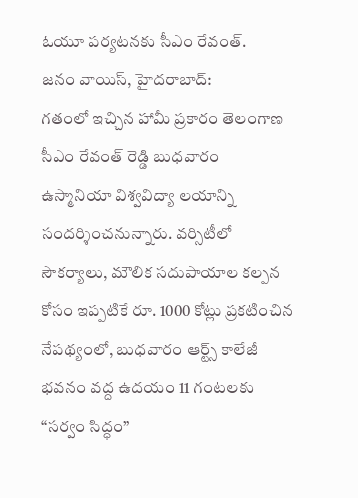ఓయూ పర్యటనకు సీఎం రేవంత్.
జనం వాయిస్, హైదరాబాద్:
గతంలో ఇచ్చిన హామీ ప్రకారం తెలంగాణ సీఎం రేవంత్ రెడ్డి బుధవారం ఉస్మానియా విశ్వవిద్యా లయాన్ని సందర్శించనున్నారు. వర్సిటీలో సౌకర్యాలు, మౌలిక సదుపాయాల కల్పన కోసం ఇప్పటికే రూ. 1000 కోట్లు ప్రకటించిన నేపథ్యంలో, బుధవారం ఆర్ట్స్ కాలేజీ భవనం వద్ద ఉదయం 11 గంటలకు “సర్వం సిద్ధం”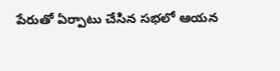పేరుతో ఏర్పాటు చేసిన సభలో ఆయన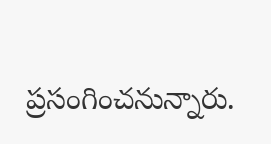ప్రసంగించనున్నారు.